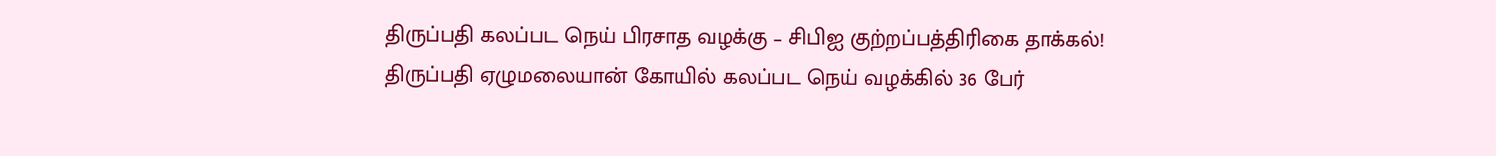திருப்பதி கலப்பட நெய் பிரசாத வழக்கு – சிபிஐ குற்றப்பத்திரிகை தாக்கல்!
திருப்பதி ஏழுமலையான் கோயில் கலப்பட நெய் வழக்கில் 36 பேர்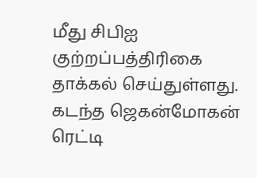மீது சிபிஐ குற்றப்பத்திரிகை தாக்கல் செய்துள்ளது. கடந்த ஜெகன்மோகன் ரெட்டி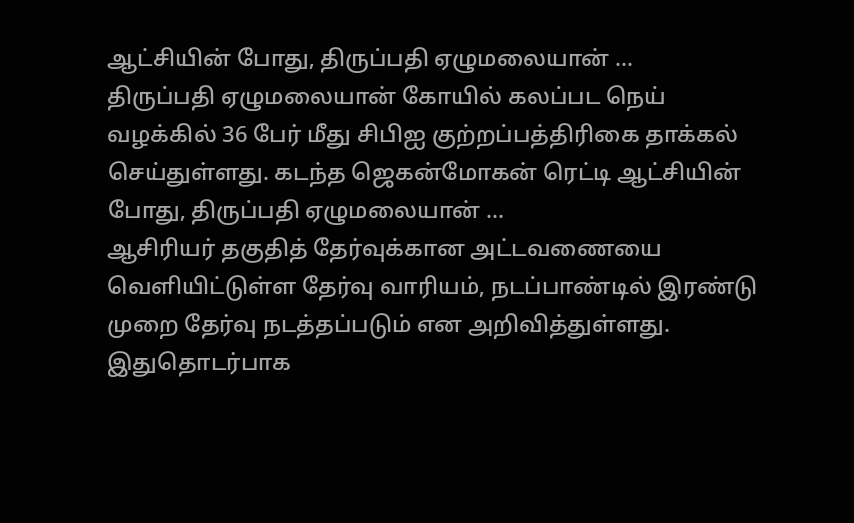ஆட்சியின் போது, திருப்பதி ஏழுமலையான் ...
திருப்பதி ஏழுமலையான் கோயில் கலப்பட நெய் வழக்கில் 36 பேர் மீது சிபிஐ குற்றப்பத்திரிகை தாக்கல் செய்துள்ளது. கடந்த ஜெகன்மோகன் ரெட்டி ஆட்சியின் போது, திருப்பதி ஏழுமலையான் ...
ஆசிரியர் தகுதித் தேர்வுக்கான அட்டவணையை வெளியிட்டுள்ள தேர்வு வாரியம், நடப்பாண்டில் இரண்டு முறை தேர்வு நடத்தப்படும் என அறிவித்துள்ளது. இதுதொடர்பாக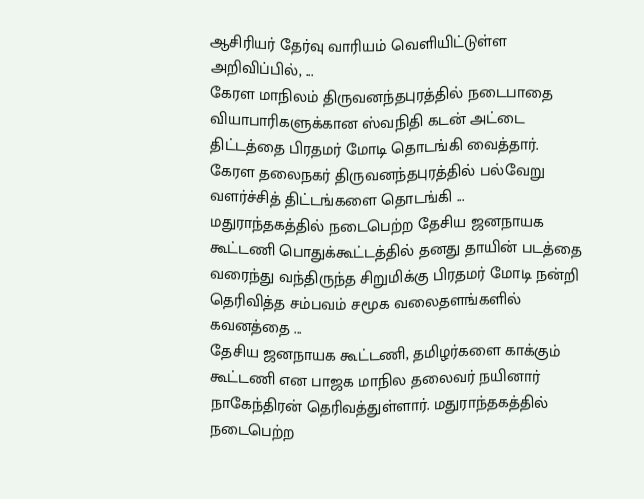ஆசிரியர் தேர்வு வாரியம் வெளியிட்டுள்ள அறிவிப்பில், ...
கேரள மாநிலம் திருவனந்தபுரத்தில் நடைபாதை வியாபாரிகளுக்கான ஸ்வநிதி கடன் அட்டை திட்டத்தை பிரதமர் மோடி தொடங்கி வைத்தார். கேரள தலைநகர் திருவனந்தபுரத்தில் பல்வேறு வளர்ச்சித் திட்டங்களை தொடங்கி ...
மதுராந்தகத்தில் நடைபெற்ற தேசிய ஜனநாயக கூட்டணி பொதுக்கூட்டத்தில் தனது தாயின் படத்தை வரைந்து வந்திருந்த சிறுமிக்கு பிரதமர் மோடி நன்றி தெரிவித்த சம்பவம் சமூக வலைதளங்களில் கவனத்தை ...
தேசிய ஜனநாயக கூட்டணி, தமிழர்களை காக்கும் கூட்டணி என பாஜக மாநில தலைவர் நயினார் நாகேந்திரன் தெரிவத்துள்ளார். மதுராந்தகத்தில் நடைபெற்ற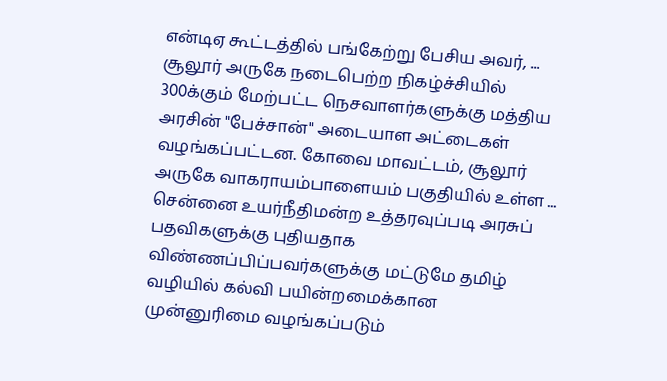என்டிஏ கூட்டத்தில் பங்கேற்று பேசிய அவர், ...
சூலூர் அருகே நடைபெற்ற நிகழ்ச்சியில் 300க்கும் மேற்பட்ட நெசவாளர்களுக்கு மத்திய அரசின் "பேச்சான்" அடையாள அட்டைகள் வழங்கப்பட்டன. கோவை மாவட்டம், சூலூர் அருகே வாகராயம்பாளையம் பகுதியில் உள்ள ...
சென்னை உயர்நீதிமன்ற உத்தரவுப்படி அரசுப் பதவிகளுக்கு புதியதாக விண்ணப்பிப்பவர்களுக்கு மட்டுமே தமிழ் வழியில் கல்வி பயின்றமைக்கான முன்னுரிமை வழங்கப்படும்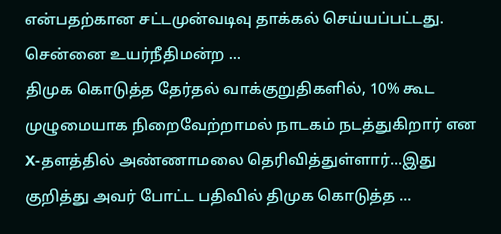என்பதற்கான சட்டமுன்வடிவு தாக்கல் செய்யப்பட்டது. சென்னை உயர்நீதிமன்ற ...
திமுக கொடுத்த தேர்தல் வாக்குறுதிகளில், 10% கூட முழுமையாக நிறைவேற்றாமல் நாடகம் நடத்துகிறார் என X-தளத்தில் அண்ணாமலை தெரிவித்துள்ளார்...இது குறித்து அவர் போட்ட பதிவில் திமுக கொடுத்த ...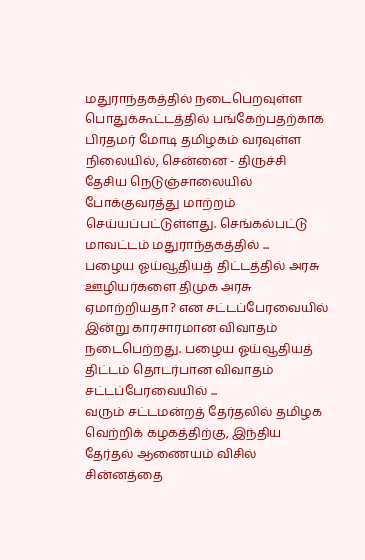மதுராந்தகத்தில் நடைபெறவுள்ள பொதுக்கூட்டத்தில் பங்கேற்பதற்காக பிரதமர் மோடி தமிழகம் வரவுள்ள நிலையில், சென்னை - திருச்சி தேசிய நெடுஞ்சாலையில் போக்குவரத்து மாற்றம் செய்யப்பட்டுள்ளது. செங்கல்பட்டு மாவட்டம் மதுராந்தகத்தில் ...
பழைய ஓய்வூதியத் திட்டத்தில் அரசு ஊழியர்களை திமுக அரசு ஏமாற்றியதா? என சட்டப்பேரவையில் இன்று காரசாரமான விவாதம் நடைபெற்றது. பழைய ஓய்வூதியத் திட்டம் தொடர்பான விவாதம் சட்டப்பேரவையில் ...
வரும் சட்டமன்றத் தேர்தலில் தமிழக வெற்றிக் கழகத்திற்கு, இந்திய தேர்தல் ஆணையம் விசில் சின்னத்தை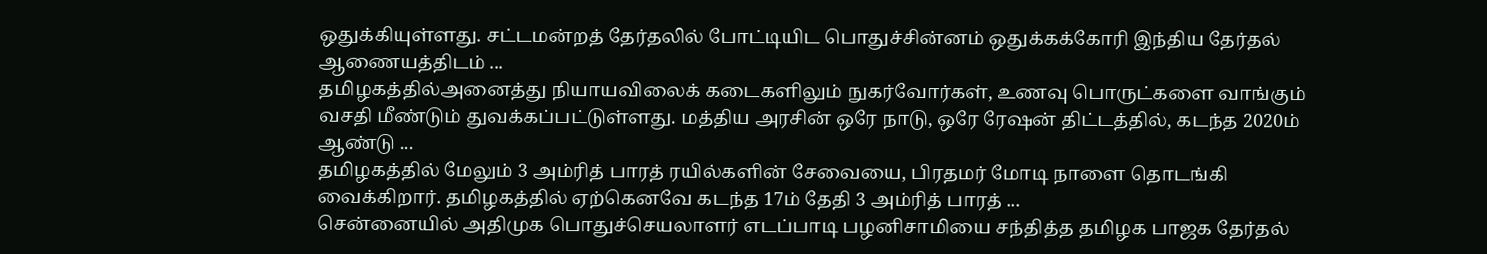ஒதுக்கியுள்ளது. சட்டமன்றத் தேர்தலில் போட்டியிட பொதுச்சின்னம் ஒதுக்கக்கோரி இந்திய தேர்தல் ஆணையத்திடம் ...
தமிழகத்தில்அனைத்து நியாயவிலைக் கடைகளிலும் நுகர்வோர்கள், உணவு பொருட்களை வாங்கும் வசதி மீண்டும் துவக்கப்பட்டுள்ளது. மத்திய அரசின் ஒரே நாடு, ஒரே ரேஷன் திட்டத்தில், கடந்த 2020ம் ஆண்டு ...
தமிழகத்தில் மேலும் 3 அம்ரித் பாரத் ரயில்களின் சேவையை, பிரதமர் மோடி நாளை தொடங்கி வைக்கிறார். தமிழகத்தில் ஏற்கெனவே கடந்த 17ம் தேதி 3 அம்ரித் பாரத் ...
சென்னையில் அதிமுக பொதுச்செயலாளர் எடப்பாடி பழனிசாமியை சந்தித்த தமிழக பாஜக தேர்தல்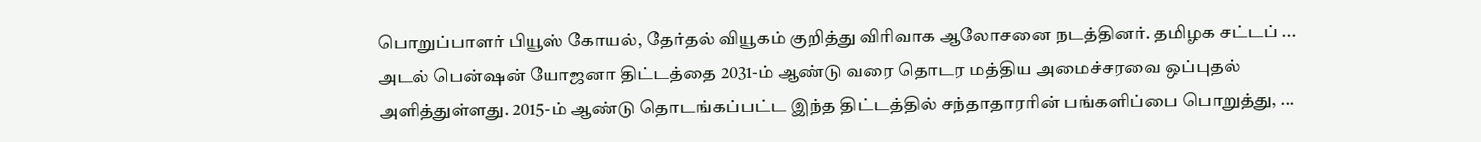பொறுப்பாளர் பியூஸ் கோயல், தேர்தல் வியூகம் குறித்து விரிவாக ஆலோசனை நடத்தினர். தமிழக சட்டப் ...
அடல் பென்ஷன் யோஜனா திட்டத்தை 2031-ம் ஆண்டு வரை தொடர மத்திய அமைச்சரவை ஒப்புதல் அளித்துள்ளது. 2015-ம் ஆண்டு தொடங்கப்பட்ட இந்த திட்டத்தில் சந்தாதாரரின் பங்களிப்பை பொறுத்து, ...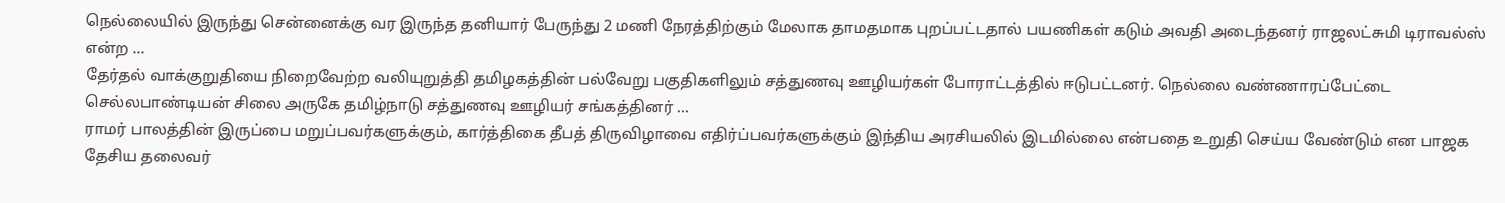நெல்லையில் இருந்து சென்னைக்கு வர இருந்த தனியார் பேருந்து 2 மணி நேரத்திற்கும் மேலாக தாமதமாக புறப்பட்டதால் பயணிகள் கடும் அவதி அடைந்தனர் ராஜலட்சுமி டிராவல்ஸ் என்ற ...
தேர்தல் வாக்குறுதியை நிறைவேற்ற வலியுறுத்தி தமிழகத்தின் பல்வேறு பகுதிகளிலும் சத்துணவு ஊழியர்கள் போராட்டத்தில் ஈடுபட்டனர். நெல்லை வண்ணாரப்பேட்டை செல்லபாண்டியன் சிலை அருகே தமிழ்நாடு சத்துணவு ஊழியர் சங்கத்தினர் ...
ராமர் பாலத்தின் இருப்பை மறுப்பவர்களுக்கும், கார்த்திகை தீபத் திருவிழாவை எதிர்ப்பவர்களுக்கும் இந்திய அரசியலில் இடமில்லை என்பதை உறுதி செய்ய வேண்டும் என பாஜக தேசிய தலைவர்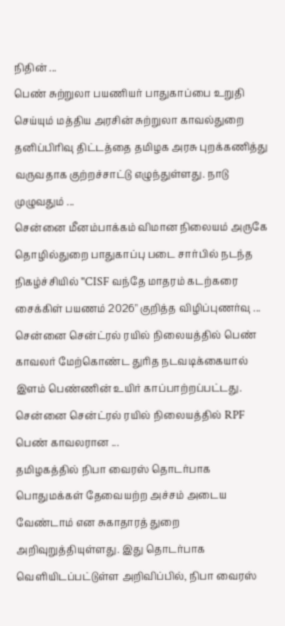நிதின் ...
பெண் சுற்றுலா பயணியர் பாதுகாப்பை உறுதி செய்யும் மத்திய அரசின் சுற்றுலா காவல்துறை தனிப்பிரிவு திட்டத்தை தமிழக அரசு புறக்கணித்து வருவதாக குற்றச்சாட்டு எழுந்துள்ளது. நாடு முழுவதும் ...
சென்னை மீனம்பாக்கம் விமான நிலையம் அருகே தொழில்துறை பாதுகாப்பு படை சார்பில் நடந்த நிகழ்ச்சியில் "CISF வந்தே மாதரம் கடற்கரை சைக்கிள் பயணம் 2026" குறித்த விழிப்புணர்வு ...
சென்னை சென்ட்ரல் ரயில் நிலையத்தில் பெண் காவலர் மேற்கொண்ட துரித நடவடிக்கையால் இளம் பெண்ணின் உயிர் காப்பாற்றப்பட்டது. சென்னை சென்ட்ரல் ரயில் நிலையத்தில் RPF பெண் காவலரான ...
தமிழகத்தில் நிபா வைரஸ் தொடர்பாக பொதுமக்கள் தேவையற்ற அச்சம் அடைய வேண்டாம் என சுகாதாரத் துறை அறிவுறுத்தியுள்ளது. இது தொடர்பாக வெளியிடப்பட்டுள்ள அறிவிப்பில், நிபா வைரஸ்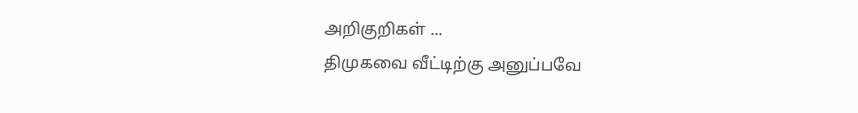அறிகுறிகள் ...
திமுகவை வீட்டிற்கு அனுப்பவே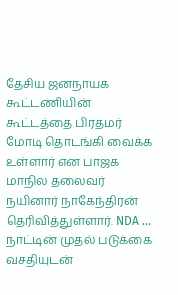தேசிய ஜனநாயக கூட்டணியின் கூட்டத்தை பிரதமர் மோடி தொடங்கி வைக்க உள்ளார் என பாஜக மாநில தலைவர் நயினார் நாகேந்திரன் தெரிவித்துள்ளார். NDA ...
நாட்டின் முதல் படுக்கை வசதியுடன்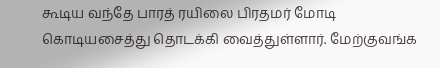கூடிய வந்தே பாரத் ரயிலை பிரதமர் மோடி கொடியசைத்து தொடக்கி வைத்துள்ளார். மேற்குவங்க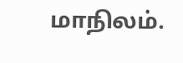மாநிலம்.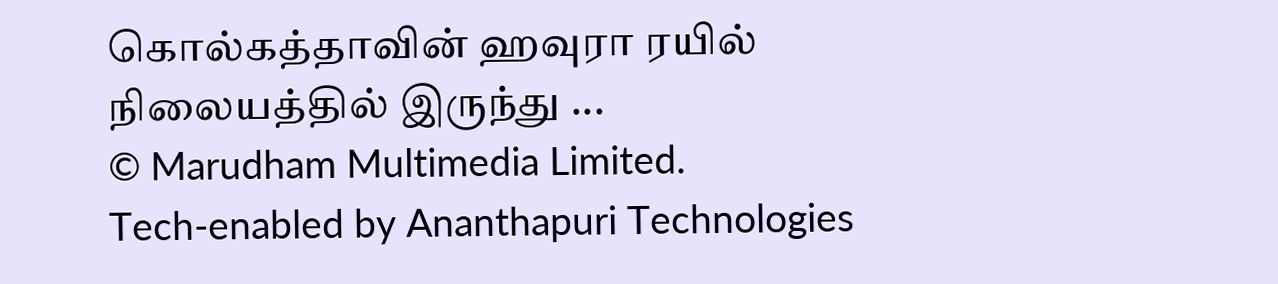கொல்கத்தாவின் ஹவுரா ரயில் நிலையத்தில் இருந்து ...
© Marudham Multimedia Limited.
Tech-enabled by Ananthapuri Technologies